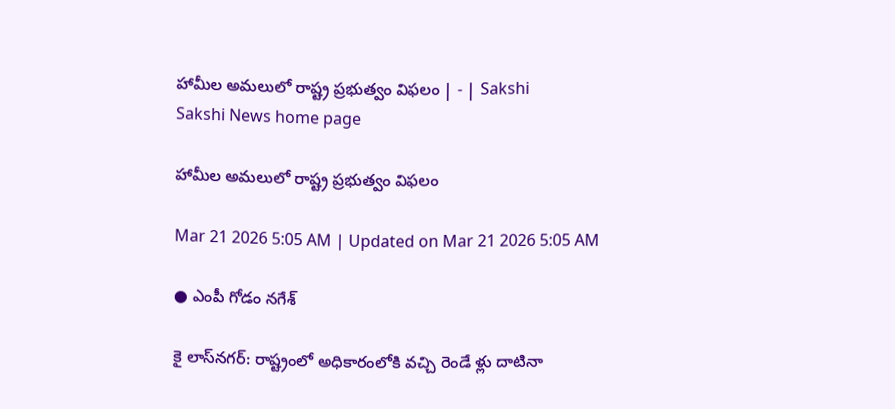హామీల అమలులో రాష్ట్ర ప్రభుత్వం విఫలం | - | Sakshi
Sakshi News home page

హామీల అమలులో రాష్ట్ర ప్రభుత్వం విఫలం

Mar 21 2026 5:05 AM | Updated on Mar 21 2026 5:05 AM

● ఎంపీ గోడం నగేశ్‌

కై లాస్‌నగర్‌: రాష్ట్రంలో అధికారంలోకి వచ్చి రెండే ళ్లు దాటినా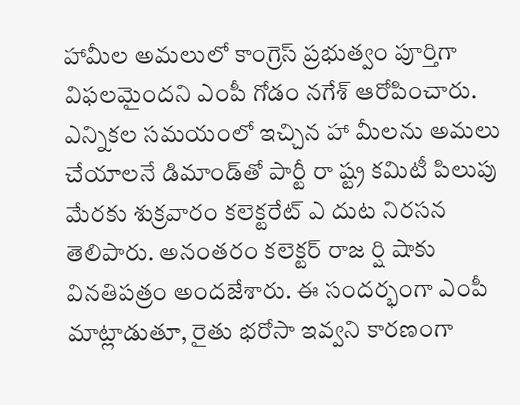హామీల అమలులో కాంగ్రెస్‌ ప్రభుత్వం పూర్తిగా విఫలమైందని ఎంపీ గోడం నగేశ్‌ ఆరోపించారు. ఎన్నికల సమయంలో ఇచ్చిన హా మీలను అమలు చేయాలనే డిమాండ్‌తో పార్టీ రా ష్ట్ర కమిటీ పిలుపు మేరకు శుక్రవారం కలెక్టరేట్‌ ఎ దుట నిరసన తెలిపారు. అనంతరం కలెక్టర్‌ రాజ ర్షి షాకు వినతిపత్రం అందజేశారు. ఈ సందర్భంగా ఎంపీ మాట్లాడుతూ, రైతు భరోసా ఇవ్వని కారణంగా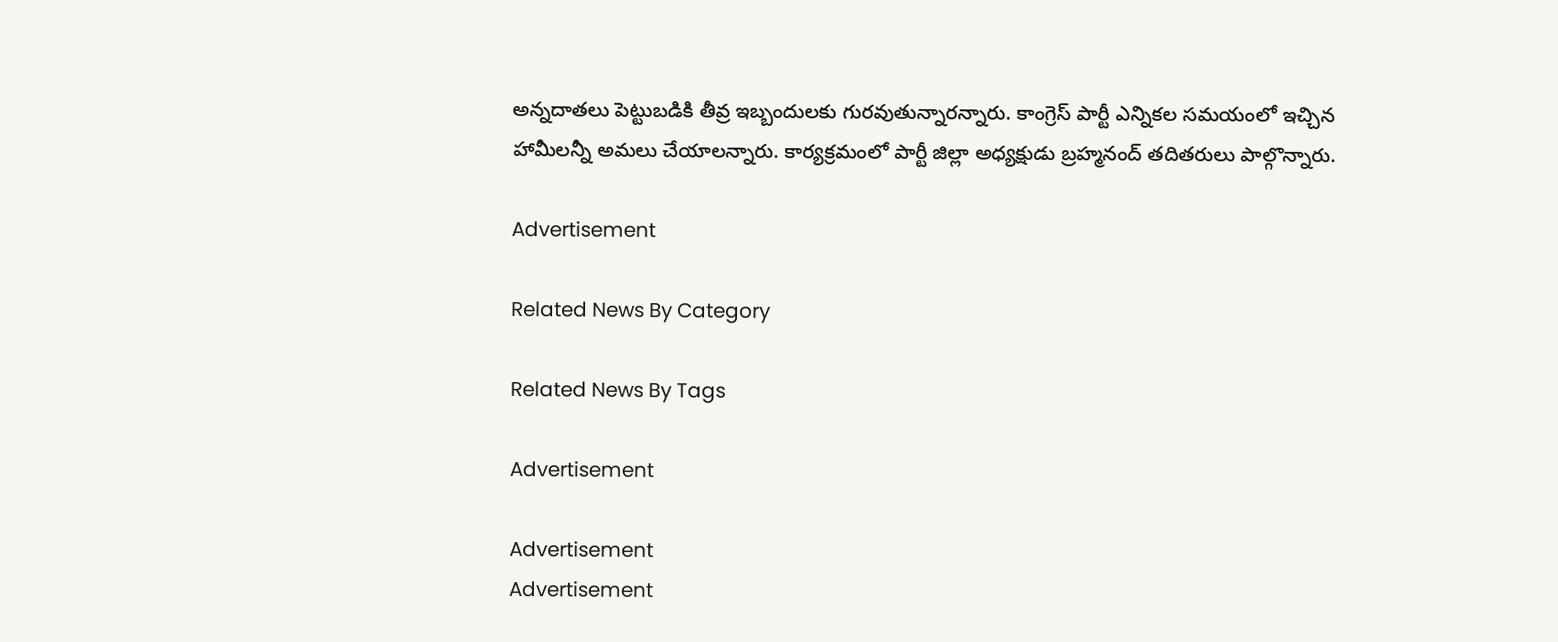అన్నదాతలు పెట్టుబడికి తీవ్ర ఇబ్బందులకు గురవుతున్నారన్నారు. కాంగ్రెస్‌ పార్టీ ఎన్నికల సమయంలో ఇచ్చిన హామీలన్నీ అమలు చేయాలన్నారు. కార్యక్రమంలో పార్టీ జిల్లా అధ్యక్షుడు బ్రహ్మనంద్‌ తదితరులు పాల్గొన్నారు.

Advertisement

Related News By Category

Related News By Tags

Advertisement

Advertisement
Advertisement